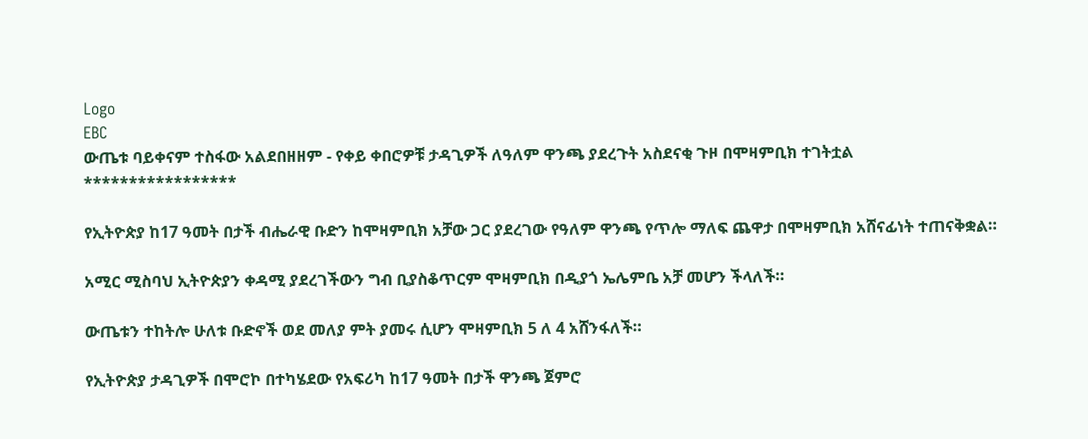Logo
EBC
ውጤቱ ባይቀናም ተስፋው አልደበዘዘም - የቀይ ቀበሮዎቹ ታዳጊዎች ለዓለም ዋንጫ ያደረጉት አስደናቂ ጉዞ በሞዛምቢክ ተገትቷል
*****************

የኢትዮጵያ ከ17 ዓመት በታች ብሔራዊ ቡድን ከሞዛምቢክ አቻው ጋር ያደረገው የዓለም ዋንጫ የጥሎ ማለፍ ጨዋታ በሞዛምቢክ አሸናፊነት ተጠናቅቋል።

አሚር ሚስባህ ኢትዮጵያን ቀዳሚ ያደረገችውን ግብ ቢያስቆጥርም ሞዛምቢክ በዲያጎ ኤሌምቤ አቻ መሆን ችላለች።

ውጤቱን ተከትሎ ሁለቱ ቡድኖች ወደ መለያ ምት ያመሩ ሲሆን ሞዛምቢክ 5 ለ 4 አሸንፋለች።

የኢትዮጵያ ታዳጊዎች በሞሮኮ በተካሄደው የአፍሪካ ከ17 ዓመት በታች ዋንጫ ጀምሮ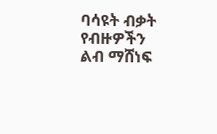ባሳዩት ብቃት የብዙዎችን ልብ ማሸነፍ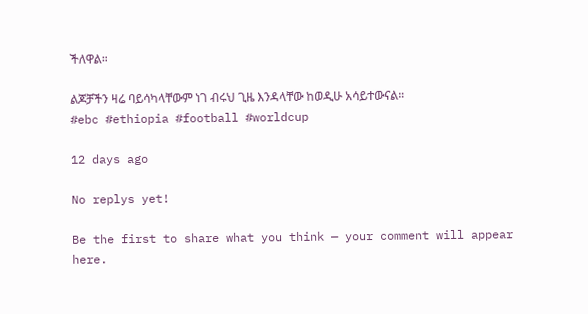ችለዋል።

ልጆቻችን ዛሬ ባይሳካላቸውም ነገ ብሩህ ጊዜ እንዳላቸው ከወዲሁ አሳይተውናል።
#ebc #ethiopia #football #worldcup

12 days ago

No replys yet!

Be the first to share what you think — your comment will appear here.